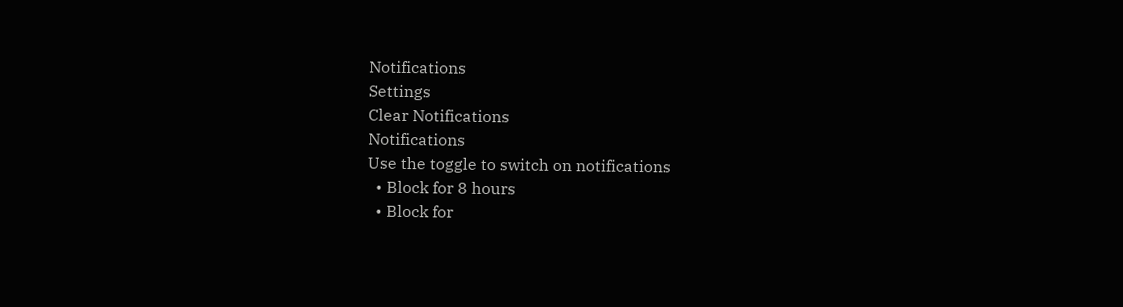Notifications
Settings
Clear Notifications
Notifications
Use the toggle to switch on notifications
  • Block for 8 hours
  • Block for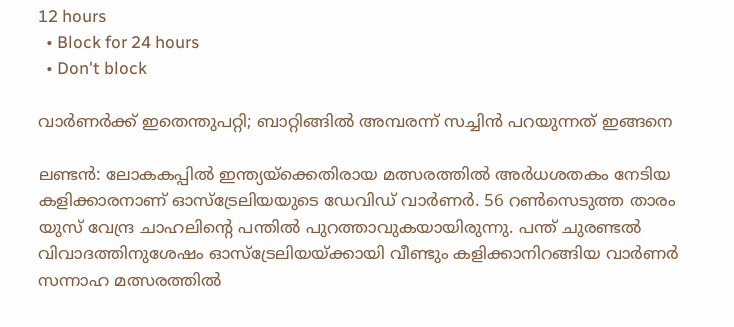12 hours
  • Block for 24 hours
  • Don't block

വാര്‍ണര്‍ക്ക് ഇതെന്തുപറ്റി; ബാറ്റിങ്ങില്‍ അമ്പരന്ന് സച്ചിന്‍ പറയുന്നത് ഇങ്ങനെ

ലണ്ടന്‍: ലോകകപ്പില്‍ ഇന്ത്യയ്‌ക്കെതിരായ മത്സരത്തില്‍ അര്‍ധശതകം നേടിയ കളിക്കാരനാണ് ഓസ്‌ട്രേലിയയുടെ ഡേവിഡ് വാര്‍ണര്‍. 56 റണ്‍സെടുത്ത താരം യുസ് വേന്ദ്ര ചാഹലിന്റെ പന്തില്‍ പുറത്താവുകയായിരുന്നു. പന്ത് ചുരണ്ടല്‍ വിവാദത്തിനുശേഷം ഓസ്‌ട്രേലിയയ്ക്കായി വീണ്ടും കളിക്കാനിറങ്ങിയ വാര്‍ണര്‍ സന്നാഹ മത്സരത്തില്‍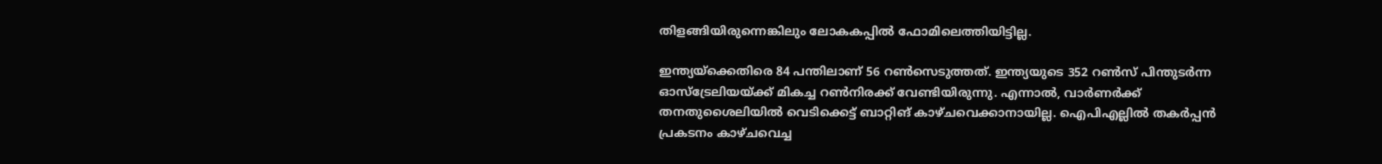തിളങ്ങിയിരുന്നെങ്കിലും ലോകകപ്പില്‍ ഫോമിലെത്തിയിട്ടില്ല.

ഇന്ത്യയ്‌ക്കെതിരെ 84 പന്തിലാണ് 56 റണ്‍സെടുത്തത്. ഇന്ത്യയുടെ 352 റണ്‍സ് പിന്തുടര്‍ന്ന ഓസ്‌ട്രേലിയയ്ക്ക് മികച്ച റണ്‍നിരക്ക് വേണ്ടിയിരുന്നു. എന്നാല്‍, വാര്‍ണര്‍ക്ക് തനതുശൈലിയില്‍ വെടിക്കെട്ട് ബാറ്റിങ് കാഴ്ചവെക്കാനായില്ല. ഐപിഎല്ലില്‍ തകര്‍പ്പന്‍ പ്രകടനം കാഴ്ചവെച്ച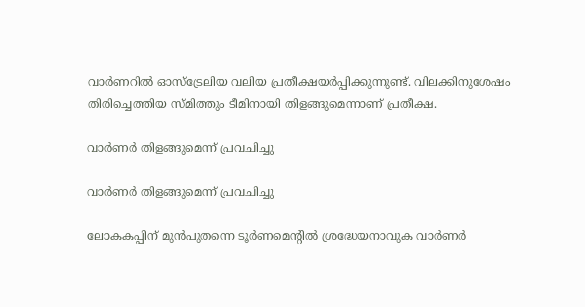വാര്‍ണറില്‍ ഓസ്‌ട്രേലിയ വലിയ പ്രതീക്ഷയര്‍പ്പിക്കുന്നുണ്ട്. വിലക്കിനുശേഷം തിരിച്ചെത്തിയ സ്മിത്തും ടീമിനായി തിളങ്ങുമെന്നാണ് പ്രതീക്ഷ.

വാര്‍ണര്‍ തിളങ്ങുമെന്ന് പ്രവചിച്ചു

വാര്‍ണര്‍ തിളങ്ങുമെന്ന് പ്രവചിച്ചു

ലോകകപ്പിന് മുന്‍പുതന്നെ ടൂര്‍ണമെന്റില്‍ ശ്രദ്ധേയനാവുക വാര്‍ണര്‍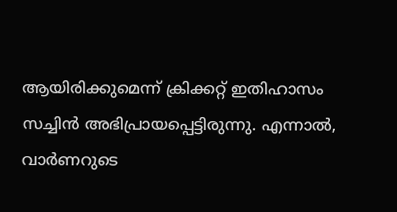ആയിരിക്കുമെന്ന് ക്രിക്കറ്റ് ഇതിഹാസം സച്ചിന്‍ അഭിപ്രായപ്പെട്ടിരുന്നു. എന്നാല്‍, വാര്‍ണറുടെ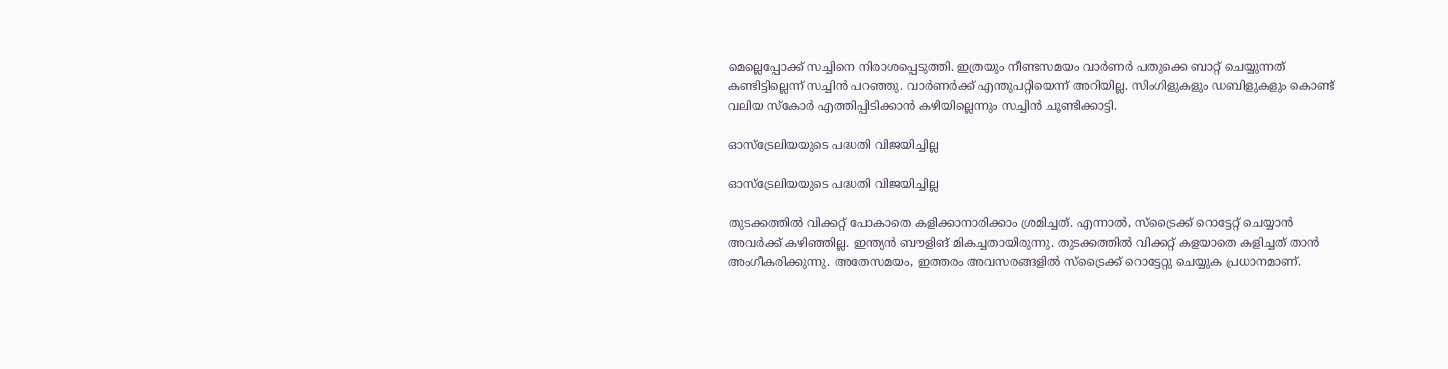മെല്ലെപ്പോക്ക് സച്ചിനെ നിരാശപ്പെടുത്തി. ഇത്രയും നീണ്ടസമയം വാര്‍ണര്‍ പതുക്കെ ബാറ്റ് ചെയ്യുന്നത് കണ്ടിട്ടില്ലെന്ന് സച്ചിന്‍ പറഞ്ഞു. വാര്‍ണര്‍ക്ക് എന്തുപറ്റിയെന്ന് അറിയില്ല. സിംഗിളുകളും ഡബിളുകളും കൊണ്ട് വലിയ സ്‌കോര്‍ എത്തിപ്പിടിക്കാന്‍ കഴിയില്ലെന്നും സച്ചിന്‍ ചൂണ്ടിക്കാട്ടി.

ഓസ്‌ട്രേലിയയുടെ പദ്ധതി വിജയിച്ചില്ല

ഓസ്‌ട്രേലിയയുടെ പദ്ധതി വിജയിച്ചില്ല

തുടക്കത്തില്‍ വിക്കറ്റ് പോകാതെ കളിക്കാനാരിക്കാം ശ്രമിച്ചത്. എന്നാല്‍, സ്‌ട്രൈക്ക് റൊട്ടേറ്റ് ചെയ്യാന്‍ അവര്‍ക്ക് കഴിഞ്ഞില്ല. ഇന്ത്യന്‍ ബൗളിങ് മികച്ചതായിരുന്നു. തുടക്കത്തില്‍ വിക്കറ്റ് കളയാതെ കളിച്ചത് താന്‍ അംഗീകരിക്കുന്നു. അതേസമയം, ഇത്തരം അവസരങ്ങളില്‍ സ്‌ട്രൈക്ക് റൊട്ടേറ്റു ചെയ്യുക പ്രധാനമാണ്.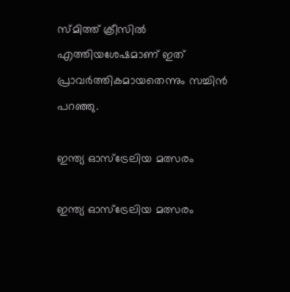സ്മിത്ത് ക്രീസില്‍ എത്തിയശേഷമാണ് ഇത് പ്രാവര്‍ത്തികമായതെന്നും സച്ചിന്‍ പറഞ്ഞു.

ഇന്ത്യ ഓസ്‌ട്രേലിയ മത്സരം

ഇന്ത്യ ഓസ്‌ട്രേലിയ മത്സരം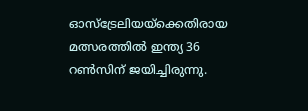ഓസ്‌ട്രേലിയയ്‌ക്കെതിരായ മത്സരത്തില്‍ ഇന്ത്യ 36 റണ്‍സിന് ജയിച്ചിരുന്നു.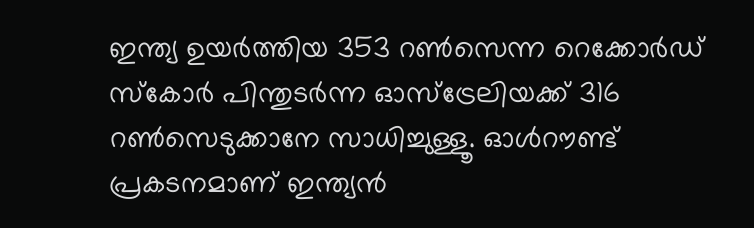ഇന്ത്യ ഉയര്‍ത്തിയ 353 റണ്‍സെന്ന റെക്കോര്‍ഡ് സ്‌കോര്‍ പിന്തുടര്‍ന്ന ഓസ്ട്രേലിയക്ക് 316 റണ്‍സെടുക്കാനേ സാധിച്ചുള്ളൂ. ഓള്‍റൗണ്ട് പ്രകടനമാണ് ഇന്ത്യന്‍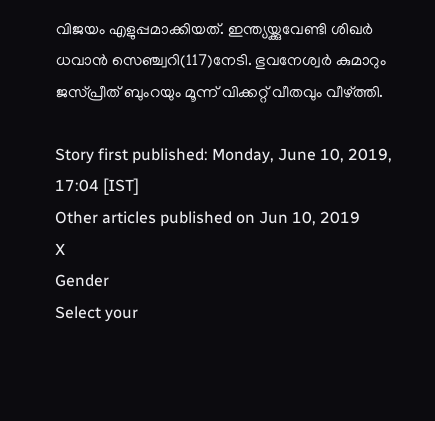വിജയം എളുപ്പമാക്കിയത്. ഇന്ത്യയ്ക്കുവേണ്ടി ശിഖര്‍ ധവാന്‍ സെഞ്ച്വറി(117)നേടി. ഭുവനേശ്വര്‍ കുമാറും ജസ്പ്രീത് ബുംറയും മൂന്ന് വിക്കറ്റ് വീതവും വീഴ്ത്തി.

Story first published: Monday, June 10, 2019, 17:04 [IST]
Other articles published on Jun 10, 2019
X
Gender
Select your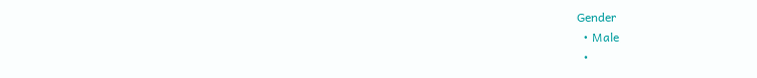Gender
  • Male
  •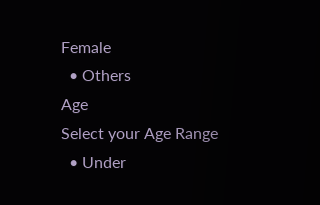Female
  • Others
Age
Select your Age Range
  • Under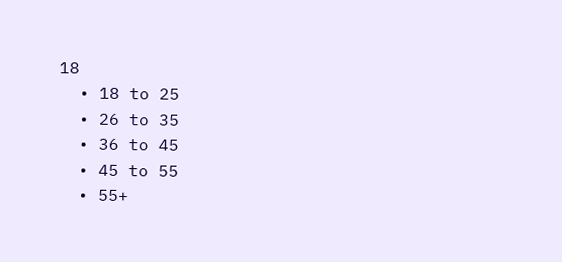18
  • 18 to 25
  • 26 to 35
  • 36 to 45
  • 45 to 55
  • 55+